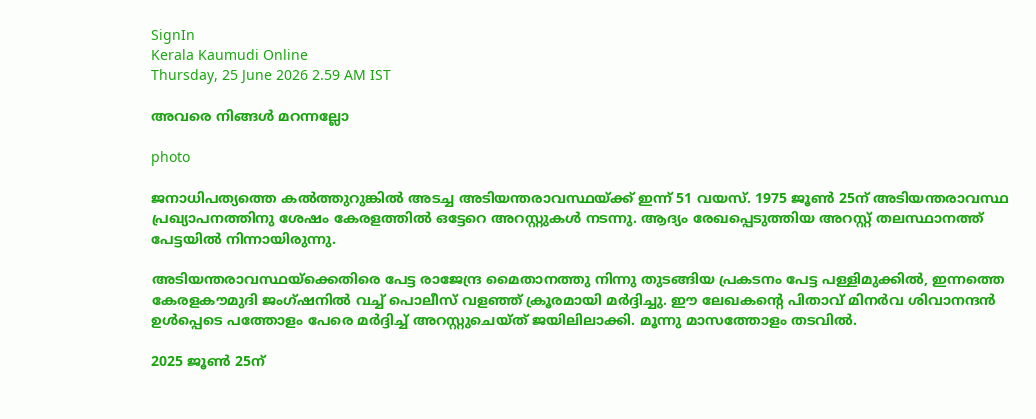SignIn
Kerala Kaumudi Online
Thursday, 25 June 2026 2.59 AM IST

അവരെ നിങ്ങൾ മറന്നല്ലോ

photo

ജനാധിപത്യത്തെ കൽത്തുറുങ്കിൽ അടച്ച അടിയന്തരാവസ്ഥയ്ക്ക് ഇന്ന് 51 വയസ്. 1975 ജൂൺ 25ന് അടിയന്തരാവസ്ഥ പ്രഖ്യാപനത്തിനു ശേഷം കേരളത്തിൽ ഒട്ടേറെ അറസ്റ്റുകൾ നടന്നു. ആദ്യം രേഖപ്പെടുത്തിയ അറസ്റ്റ് തലസ്ഥാനത്ത് പേട്ടയിൽ നിന്നായിരുന്നു.

അടിയന്തരാവസ്ഥയ്ക്കെതിരെ പേട്ട രാജേന്ദ്ര മൈതാനത്തു നിന്നു തുടങ്ങിയ പ്രകടനം പേട്ട പള്ളിമുക്കിൽ, ഇന്നത്തെ കേരളകൗമുദി ജംഗ്ഷനിൽ വച്ച് പൊലീസ് വളഞ്ഞ് ക്രൂരമായി മർദ്ദിച്ചു. ഈ ലേഖകന്റെ പിതാവ് മിനർവ ശിവാനന്ദൻ ഉൾപ്പെടെ പത്തോളം പേരെ മർദ്ദിച്ച് അറസ്റ്റുചെയ്ത് ജയിലിലാക്കി. മൂന്നു മാസത്തോളം തടവിൽ.

2025 ജൂൺ 25ന്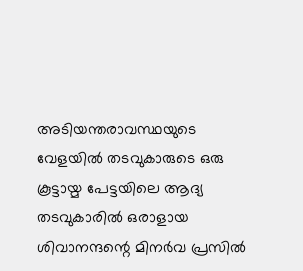അടിയന്തരാവസ്ഥയുടെ വേളയിൽ തടവുകാരുടെ ഒരു കൂട്ടായ്മ പേട്ടയിലെ ആദ്യ തടവുകാരിൽ ഒരാളായ ശിവാനന്ദന്റെ മിനർവ പ്രസിൽ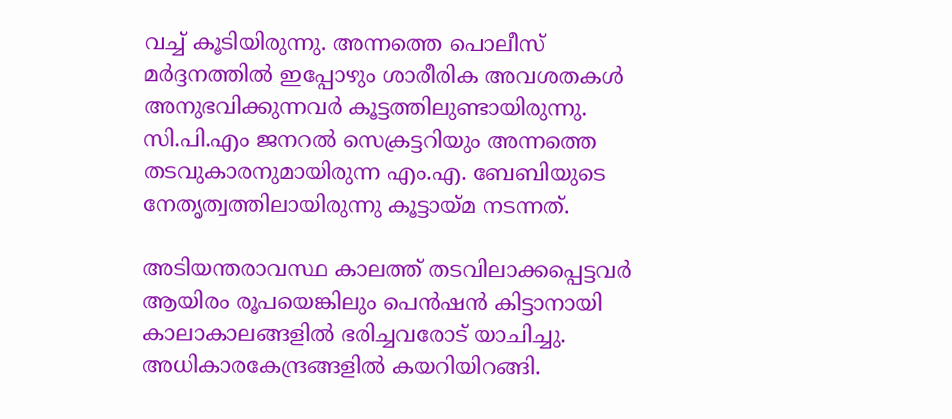വച്ച് കൂടിയിരുന്നു. അന്നത്തെ പൊലീസ് മർദ്ദനത്തിൽ ഇപ്പോഴും ശാരീരിക അവശതകൾ അനുഭവിക്കുന്നവർ കൂട്ടത്തിലുണ്ടായിരുന്നു. സി.പി.എം ജനറൽ സെക്രട്ടറിയും അന്നത്തെ തടവുകാരനുമായിരുന്ന എം.എ. ബേബിയുടെ നേതൃത്വത്തിലായിരുന്നു കൂട്ടായ്മ നടന്നത്.

അടിയന്തരാവസ്ഥ കാലത്ത് തടവിലാക്കപ്പെട്ടവർ ആയിരം രൂപയെങ്കിലും പെൻഷൻ കിട്ടാനായി കാലാകാലങ്ങളിൽ ഭരിച്ചവരോട് യാചിച്ചു. അധികാരകേന്ദ്രങ്ങളിൽ കയറിയിറങ്ങി.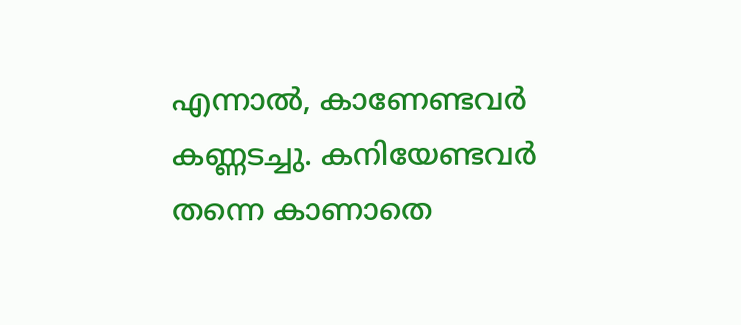എന്നാൽ, കാണേണ്ടവർ കണ്ണടച്ചു. കനിയേണ്ടവർ തന്നെ കാണാതെ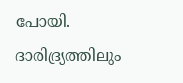പോയി. ദാരിദ്ര്യത്തിലും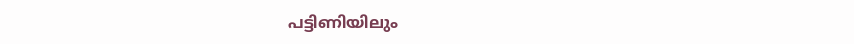പട്ടിണിയിലും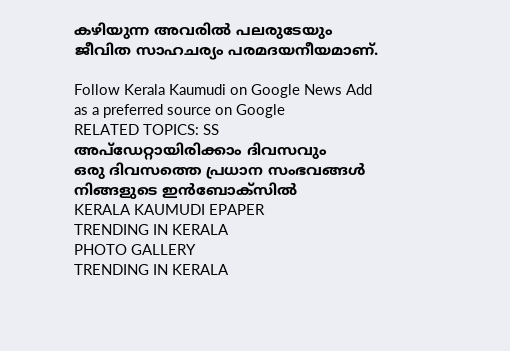കഴിയുന്ന അവരിൽ പലരുടേയും ജീവിത സാഹചര്യം പരമദയനീയമാണ്.

Follow Kerala Kaumudi on Google News Add as a preferred source on Google
RELATED TOPICS: SS
അപ്ഡേറ്റായിരിക്കാം ദിവസവും
ഒരു ദിവസത്തെ പ്രധാന സംഭവങ്ങൾ നിങ്ങളുടെ ഇൻബോക്സിൽ
KERALA KAUMUDI EPAPER
TRENDING IN KERALA
PHOTO GALLERY
TRENDING IN KERALA